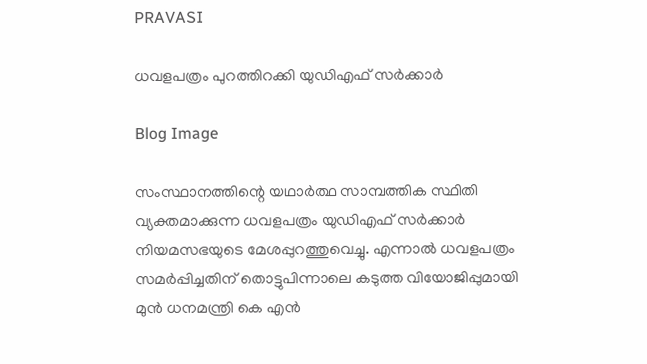PRAVASI

ധവളപത്രം പുറത്തിറക്കി യുഡിഎഫ് സർക്കാർ

Blog Image

സംസ്ഥാനത്തിന്റെ യഥാർത്ഥ സാമ്പത്തിക സ്ഥിതി വ്യക്തമാക്കുന്ന ധവളപത്രം യുഡിഎഫ് സർക്കാർ നിയമസഭയുടെ മേശപ്പുറത്തുവെച്ചു. എന്നാൽ ധവളപത്രം സമർപ്പിച്ചതിന് തൊട്ടുപിന്നാലെ കടുത്ത വിയോജിപ്പുമായി മുൻ ധനമന്ത്രി കെ എൻ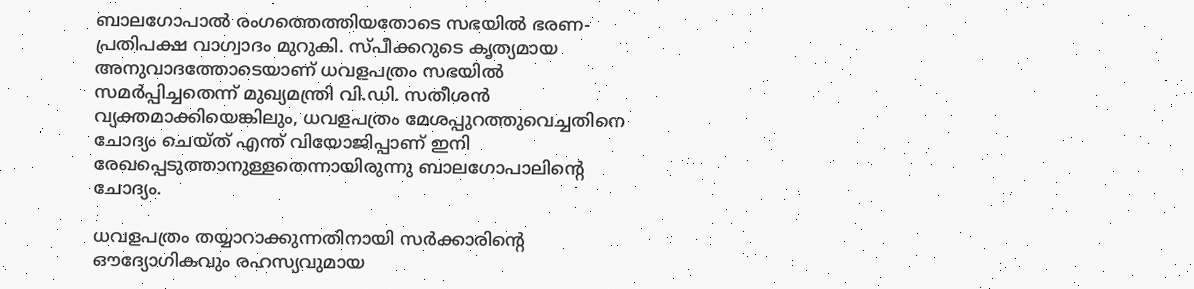ബാലഗോപാൽ രംഗത്തെത്തിയതോടെ സഭയിൽ ഭരണ-പ്രതിപക്ഷ വാഗ്വാദം മുറുകി. സ്പീക്കറുടെ കൃത്യമായ അനുവാദത്തോടെയാണ് ധവളപത്രം സഭയിൽ സമർപ്പിച്ചതെന്ന് മുഖ്യമന്ത്രി വി.ഡി. സതീശൻ വ്യക്തമാക്കിയെങ്കിലും, ധവളപത്രം മേശപ്പുറത്തുവെച്ചതിനെ ചോദ്യം ചെയ്ത് എന്ത് വിയോജിപ്പാണ് ഇനി രേഖപ്പെടുത്താനുള്ളതെന്നായിരുന്നു ബാലഗോപാലിന്റെ ചോദ്യം.

ധവളപത്രം തയ്യാറാക്കുന്നതിനായി സർക്കാരിന്റെ ഔദ്യോഗികവും രഹസ്യവുമായ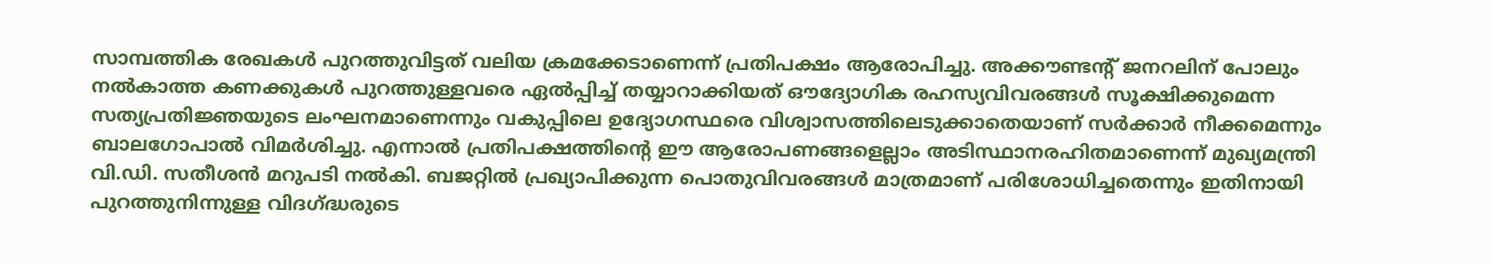സാമ്പത്തിക രേഖകൾ പുറത്തുവിട്ടത് വലിയ ക്രമക്കേടാണെന്ന് പ്രതിപക്ഷം ആരോപിച്ചു. അക്കൗണ്ടന്റ് ജനറലിന് പോലും നൽകാത്ത കണക്കുകൾ പുറത്തുള്ളവരെ ഏൽപ്പിച്ച് തയ്യാറാക്കിയത് ഔദ്യോഗിക രഹസ്യവിവരങ്ങൾ സൂക്ഷിക്കുമെന്ന സത്യപ്രതിജ്ഞയുടെ ലംഘനമാണെന്നും വകുപ്പിലെ ഉദ്യോഗസ്ഥരെ വിശ്വാസത്തിലെടുക്കാതെയാണ് സർക്കാർ നീക്കമെന്നും ബാലഗോപാൽ വിമർശിച്ചു. എന്നാൽ പ്രതിപക്ഷത്തിന്റെ ഈ ആരോപണങ്ങളെല്ലാം അടിസ്ഥാനരഹിതമാണെന്ന് മുഖ്യമന്ത്രി വി.ഡി. സതീശൻ മറുപടി നൽകി. ബജറ്റിൽ പ്രഖ്യാപിക്കുന്ന പൊതുവിവരങ്ങൾ മാത്രമാണ് പരിശോധിച്ചതെന്നും ഇതിനായി പുറത്തുനിന്നുള്ള വിദഗ്ദ്ധരുടെ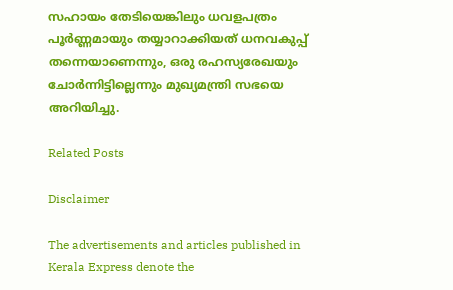സഹായം തേടിയെങ്കിലും ധവളപത്രം പൂർണ്ണമായും തയ്യാറാക്കിയത് ധനവകുപ്പ് തന്നെയാണെന്നും, ഒരു രഹസ്യരേഖയും ചോർന്നിട്ടില്ലെന്നും മുഖ്യമന്ത്രി സഭയെ അറിയിച്ചു.

Related Posts

Disclaimer

The advertisements and articles published in Kerala Express denote the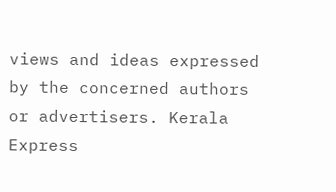views and ideas expressed by the concerned authors or advertisers. Kerala Express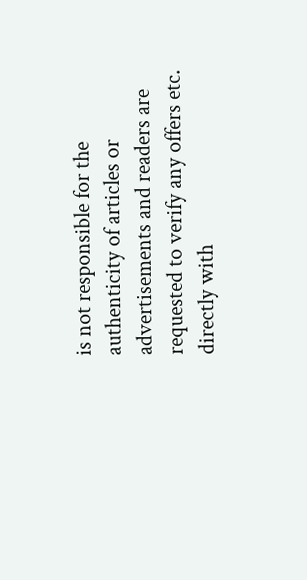is not responsible for the authenticity of articles or advertisements and readers are requested to verify any offers etc. directly with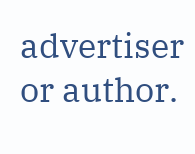advertiser or author.